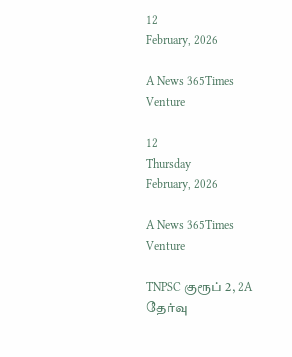12
February, 2026

A News 365Times Venture

12
Thursday
February, 2026

A News 365Times Venture

TNPSC குரூப் 2, 2A தேர்வு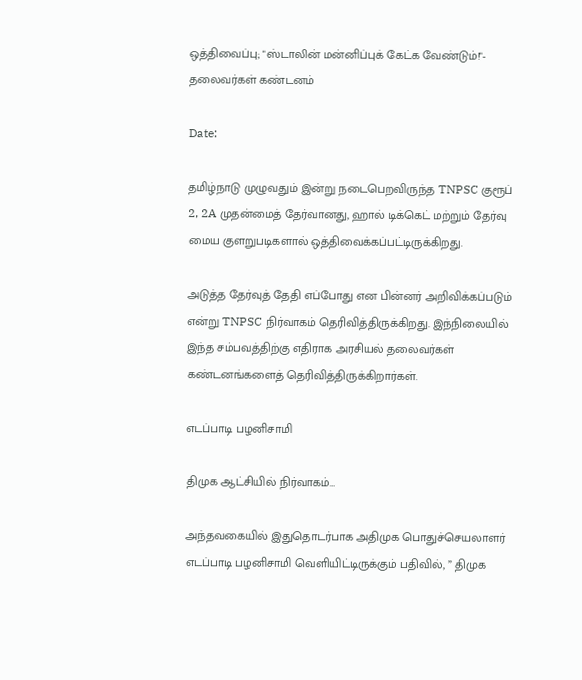ஒத்திவைப்பு; "ஸ்டாலின் மன்னிப்புக் கேட்க வேண்டும்!"- தலைவர்கள் கண்டனம்

Date:

தமிழ்நாடு முழுவதும் இன்று நடைபெறவிருந்த TNPSC குரூப் 2, 2A முதன்மைத் தேர்வானது, ஹால் டிக்கெட் மற்றும் தேர்வு மைய குளறுபடிகளால் ஒத்திவைக்கப்பட்டிருக்கிறது.

அடுத்த தேர்வுத் தேதி எப்போது என பின்னர்‌ அறிவிக்கப்படும் என்று TNPSC நிர்வாகம் தெரிவித்திருக்கிறது. இந்நிலையில் இந்த சம்பவத்திற்கு எதிராக அரசியல் தலைவர்கள் கண்டனங்களைத் தெரிவித்திருக்கிறார்கள்.

எடப்பாடி பழனிசாமி

திமுக ஆட்சியில் நிர்வாகம்…

அந்தவகையில் இதுதொடர்பாக அதிமுக பொதுச்செயலாளர் எடப்பாடி பழனிசாமி வெளியிட்டிருக்கும் பதிவில், ” திமுக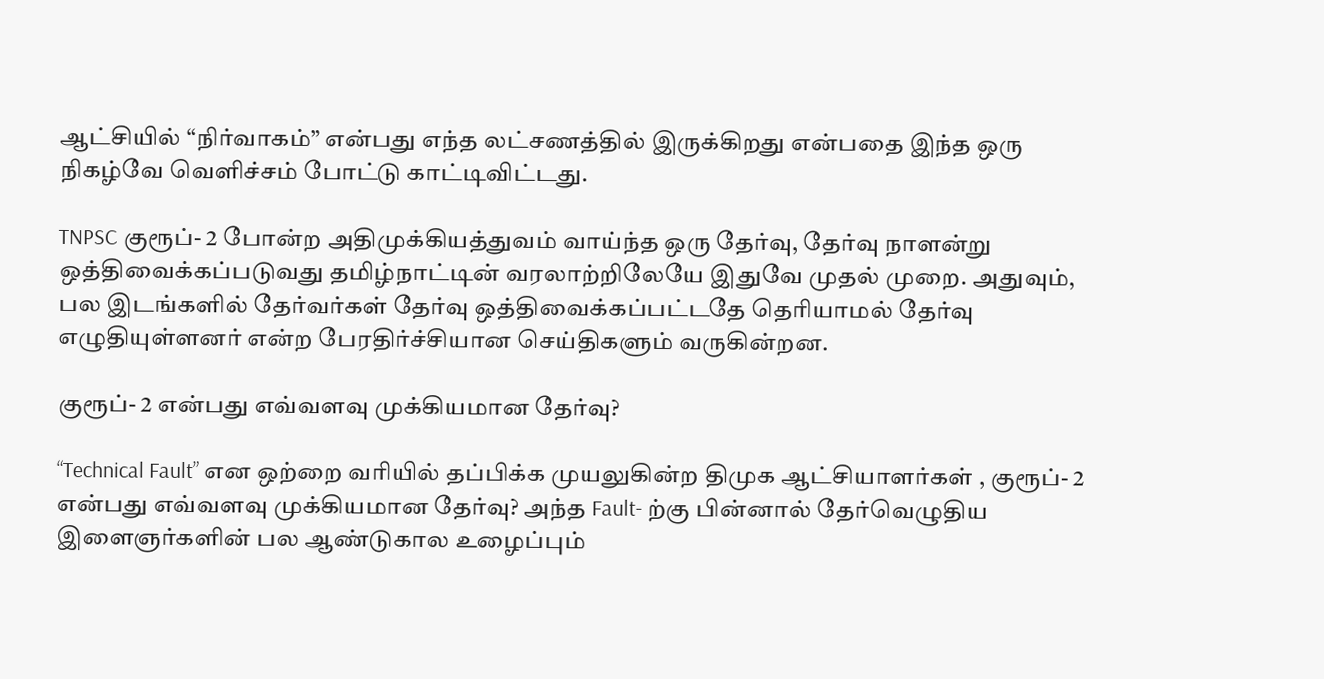ஆட்சியில் “நிர்வாகம்” என்பது எந்த லட்சணத்தில் இருக்கிறது என்பதை இந்த ஒரு நிகழ்வே வெளிச்சம் போட்டு காட்டிவிட்டது.

TNPSC குரூப்- 2 போன்ற அதிமுக்கியத்துவம் வாய்ந்த ஒரு தேர்வு, தேர்வு நாளன்று ஒத்திவைக்கப்படுவது தமிழ்நாட்டின் வரலாற்றிலேயே இதுவே முதல் முறை. அதுவும், பல இடங்களில் தேர்வர்கள் தேர்வு ஒத்திவைக்கப்பட்டதே தெரியாமல் தேர்வு எழுதியுள்ளனர் என்ற பேரதிர்ச்சியான செய்திகளும் வருகின்றன.

குரூப்- 2 என்பது எவ்வளவு முக்கியமான தேர்வு?

“Technical Fault” என ஒற்றை வரியில் தப்பிக்க முயலுகின்ற திமுக ஆட்சியாளர்கள் , குரூப்- 2 என்பது எவ்வளவு முக்கியமான தேர்வு? அந்த Fault- ற்கு பின்னால் தேர்வெழுதிய இளைஞர்களின் பல ஆண்டுகால உழைப்பும்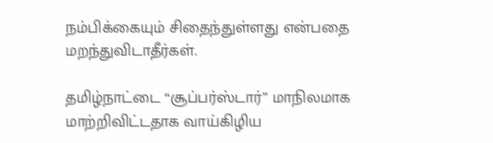நம்பிக்கையும் சிதைந்துள்ளது என்பதை மறந்துவிடாதீர்கள்.

தமிழ்நாட்டை “சூப்பர்ஸ்டார்” மாநிலமாக மாற்றிவிட்டதாக வாய்கிழிய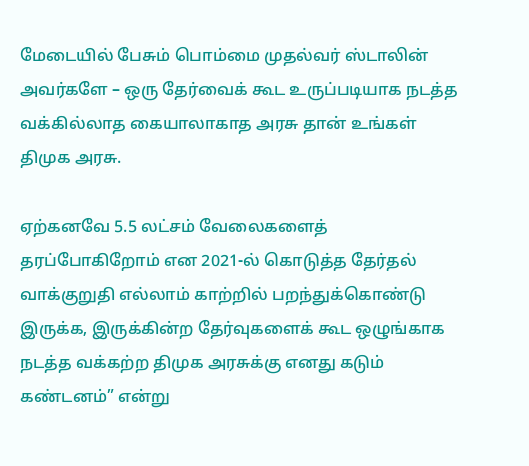மேடையில் பேசும் பொம்மை முதல்வர் ஸ்டாலின் அவர்களே – ஒரு தேர்வைக் கூட உருப்படியாக நடத்த வக்கில்லாத கையாலாகாத அரசு தான் உங்கள் திமுக அரசு.

ஏற்கனவே 5.5 லட்சம் வேலைகளைத் தரப்போகிறோம் என 2021-ல் கொடுத்த தேர்தல் வாக்குறுதி எல்லாம் காற்றில் பறந்துக்கொண்டு இருக்க, இருக்கின்ற தேர்வுகளைக் கூட ஒழுங்காக நடத்த வக்கற்ற திமுக அரசுக்கு எனது கடும் கண்டனம்” என்று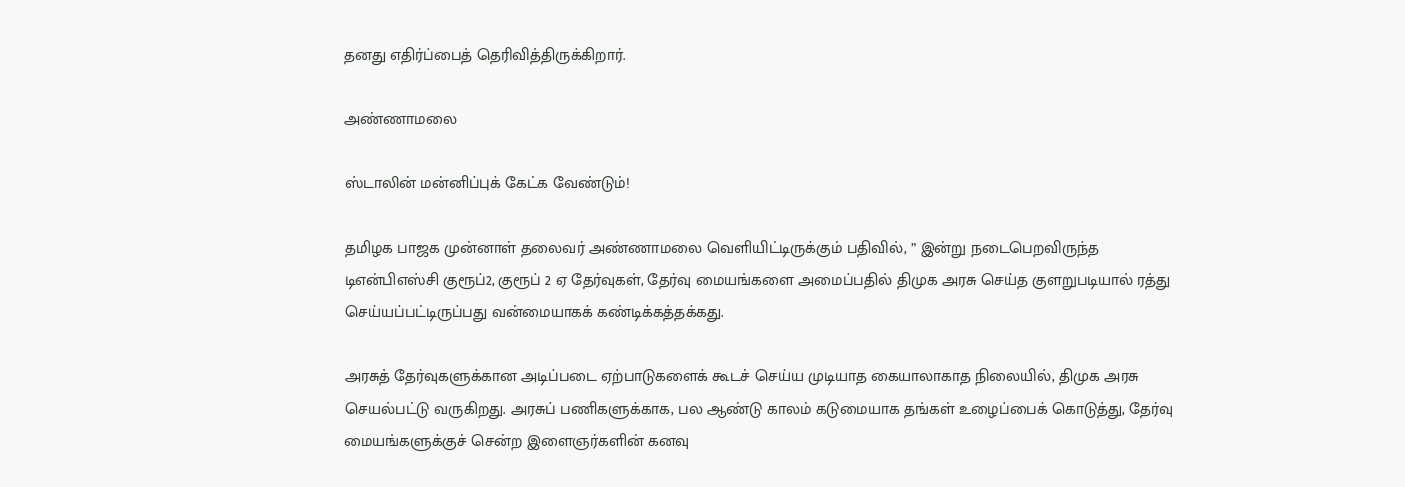தனது எதிர்ப்பைத் தெரிவித்திருக்கிறார்.

அண்ணாமலை

ஸ்டாலின் மன்னிப்புக் கேட்க வேண்டும்!

தமிழக பாஜக முன்னாள் தலைவர் அண்ணாமலை வெளியிட்டிருக்கும் பதிவில், ” இன்று நடைபெறவிருந்த டிஎன்பிஎஸ்சி குரூப்2, குரூப் 2 ஏ தேர்வுகள், தேர்வு மையங்களை அமைப்பதில் திமுக அரசு செய்த குளறுபடியால் ரத்து செய்யப்பட்டிருப்பது வன்மையாகக் கண்டிக்கத்தக்கது.

அரசுத் தேர்வுகளுக்கான அடிப்படை ஏற்பாடுகளைக் கூடச் செய்ய முடியாத கையாலாகாத நிலையில், திமுக அரசு செயல்பட்டு வருகிறது. அரசுப் பணிகளுக்காக, பல ஆண்டு காலம் கடுமையாக தங்கள் உழைப்பைக் கொடுத்து, தேர்வு மையங்களுக்குச் சென்ற இளைஞர்களின் கனவு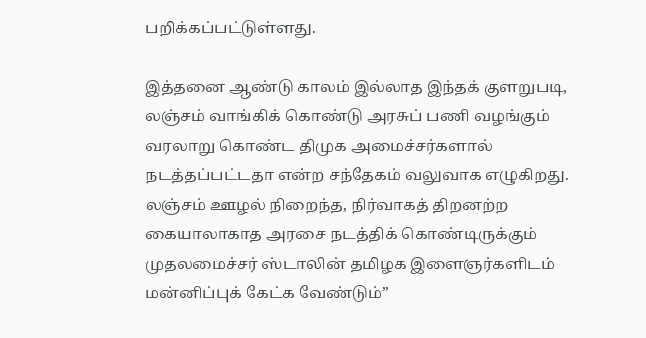பறிக்கப்பட்டுள்ளது.

இத்தனை ஆண்டு காலம் இல்லாத இந்தக் குளறுபடி, லஞ்சம் வாங்கிக் கொண்டு அரசுப் பணி வழங்கும் வரலாறு கொண்ட திமுக அமைச்சர்களால் நடத்தப்பட்டதா என்ற சந்தேகம் வலுவாக எழுகிறது. லஞ்சம் ஊழல் நிறைந்த, நிர்வாகத் திறனற்ற கையாலாகாத அரசை நடத்திக் கொண்டிருக்கும் முதலமைச்சர் ஸ்டாலின் தமிழக இளைஞர்களிடம் மன்னிப்புக் கேட்க வேண்டும்”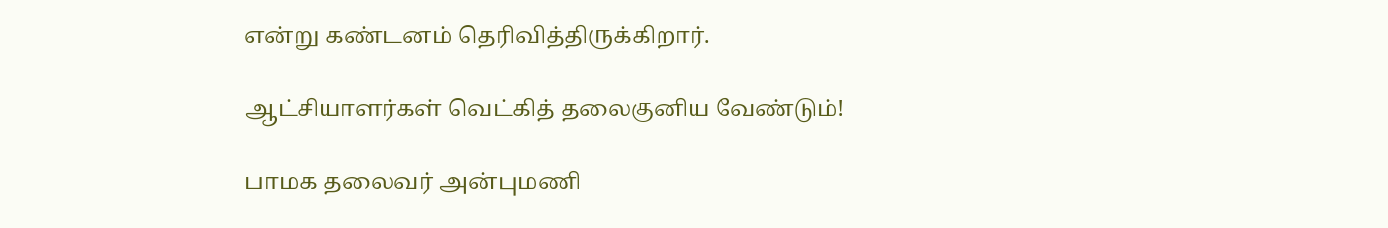என்று கண்டனம் தெரிவித்திருக்கிறார்.

ஆட்சியாளர்கள் வெட்கித் தலைகுனிய வேண்டும்!

பாமக தலைவர் அன்புமணி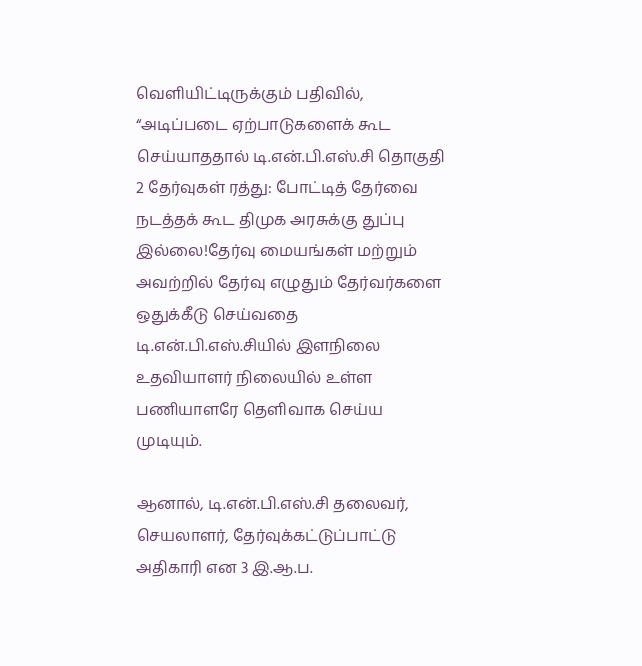வெளியிட்டிருக்கும் பதிவில், “அடிப்படை ஏற்பாடுகளைக் கூட செய்யாததால் டி.என்.பி.எஸ்.சி தொகுதி 2 தேர்வுகள் ரத்து: போட்டித் தேர்வை நடத்தக் கூட திமுக அரசுக்கு துப்பு இல்லை!தேர்வு மையங்கள் மற்றும் அவற்றில் தேர்வு எழுதும் தேர்வர்களை ஒதுக்கீடு செய்வதை டி.என்.பி.எஸ்.சியில் இளநிலை உதவியாளர் நிலையில் உள்ள பணியாளரே தெளிவாக செய்ய முடியும்.

ஆனால், டி.என்.பி.எஸ்.சி தலைவர், செயலாளர், தேர்வுக்கட்டுப்பாட்டு அதிகாரி என 3 இ.ஆ.ப.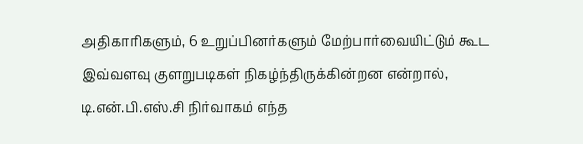அதிகாரிகளும், 6 உறுப்பினர்களும் மேற்பார்வையிட்டும் கூட இவ்வளவு குளறுபடிகள் நிகழ்ந்திருக்கின்றன என்றால், டி.என்.பி.எஸ்.சி நிர்வாகம் எந்த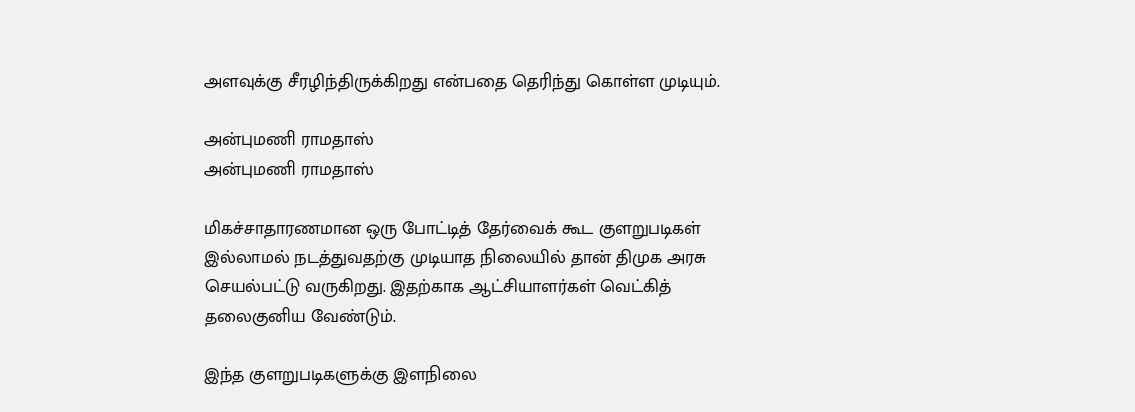அளவுக்கு சீரழிந்திருக்கிறது என்பதை தெரிந்து கொள்ள முடியும்.

அன்புமணி ராமதாஸ்
அன்புமணி ராமதாஸ்

மிகச்சாதாரணமான ஒரு போட்டித் தேர்வைக் கூட குளறுபடிகள் இல்லாமல் நடத்துவதற்கு முடியாத நிலையில் தான் திமுக அரசு செயல்பட்டு வருகிறது. இதற்காக ஆட்சியாளர்கள் வெட்கித் தலைகுனிய வேண்டும்.

இந்த குளறுபடிகளுக்கு இளநிலை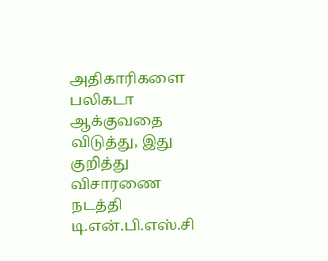அதிகாரிகளை பலிகடா ஆக்குவதை விடுத்து, இது குறித்து விசாரணை நடத்தி டி.என்.பி.எஸ்.சி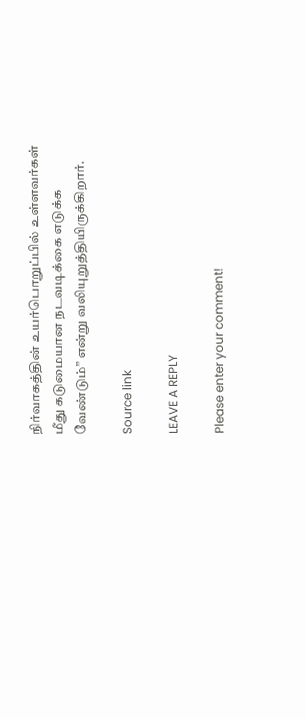நிர்வாகத்தின் உயர்பொறுப்பில் உள்ளவர்கள் மீது கடுமையான நடவடிக்கை எடுக்க வேண்டும்” என்று வலியுறுத்தியிருக்கிறார்.

Source link

LEAVE A REPLY

Please enter your comment!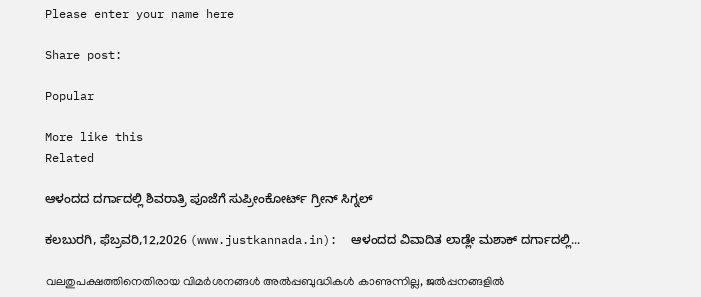Please enter your name here

Share post:

Popular

More like this
Related

ಆಳಂದದ ದರ್ಗಾದಲ್ಲಿ ಶಿವರಾತ್ರಿ ಪೂಜೆಗೆ ಸುಪ್ರೀಂಕೋರ್ಟ್ ಗ್ರೀನ್ ಸಿಗ್ನಲ್

ಕಲಬುರಗಿ, ಫೆಬ್ರವರಿ,12,2026 (www.justkannada.in):  ಆಳಂದದ ವಿವಾದಿತ ಲಾಡ್ಲೇ ಮಶಾಕ್ ದರ್ಗಾದಲ್ಲಿ...

വലതുപക്ഷത്തിനെതിരായ വിമര്‍ശനങ്ങള്‍ അല്‍പ്പബുദ്ധികള്‍ കാണുന്നില്ല, ജല്‍പ്പനങ്ങളില്‍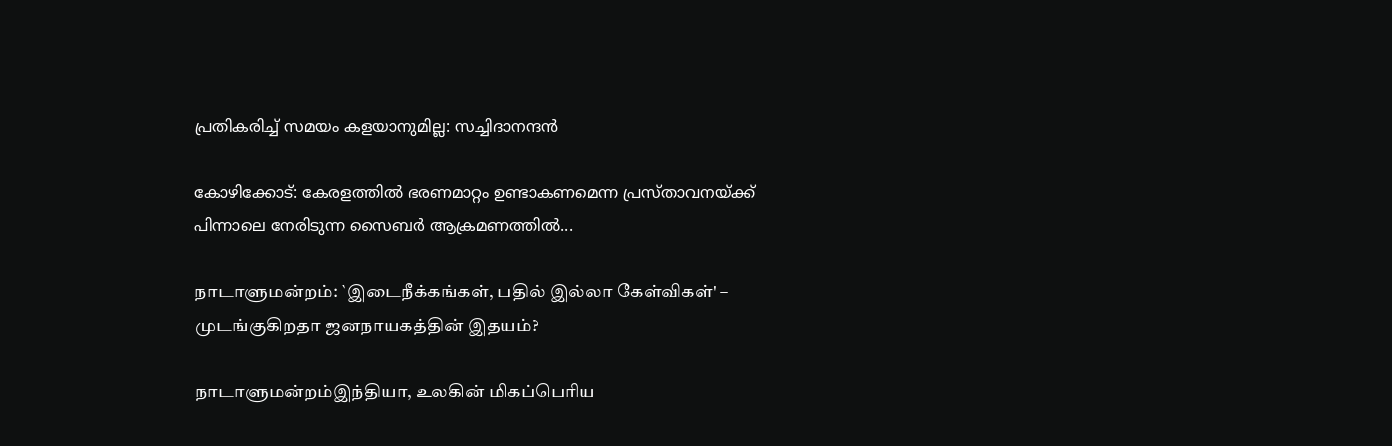പ്രതികരിച്ച് സമയം കളയാനുമില്ല: സച്ചിദാനന്ദന്‍

കോഴിക്കോട്: കേരളത്തില്‍ ഭരണമാറ്റം ഉണ്ടാകണമെന്ന പ്രസ്താവനയ്ക്ക് പിന്നാലെ നേരിടുന്ന സൈബര്‍ ആക്രമണത്തില്‍...

நாடாளுமன்றம்: `இடைநீக்கங்கள், பதில் இல்லா கேள்விகள்' – முடங்குகிறதா ஜனநாயகத்தின் இதயம்?

நாடாளுமன்றம்இந்தியா, உலகின் மிகப்பெரிய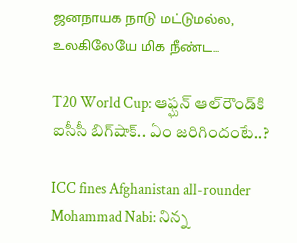ஜனநாயக நாடு மட்டுமல்ல, உலகிலேயே மிக நீண்ட...

T20 World Cup: ఆఫ్ఘన్ ఆల్‌రౌండ్‌కి ఐసీసీ బిగ్‌షాక్.. ఏం జరిగిందంటే..?

ICC fines Afghanistan all-rounder Mohammad Nabi: నిన్న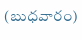(బుధవారం)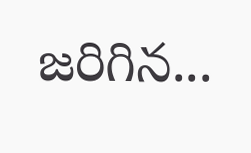జరిగిన...